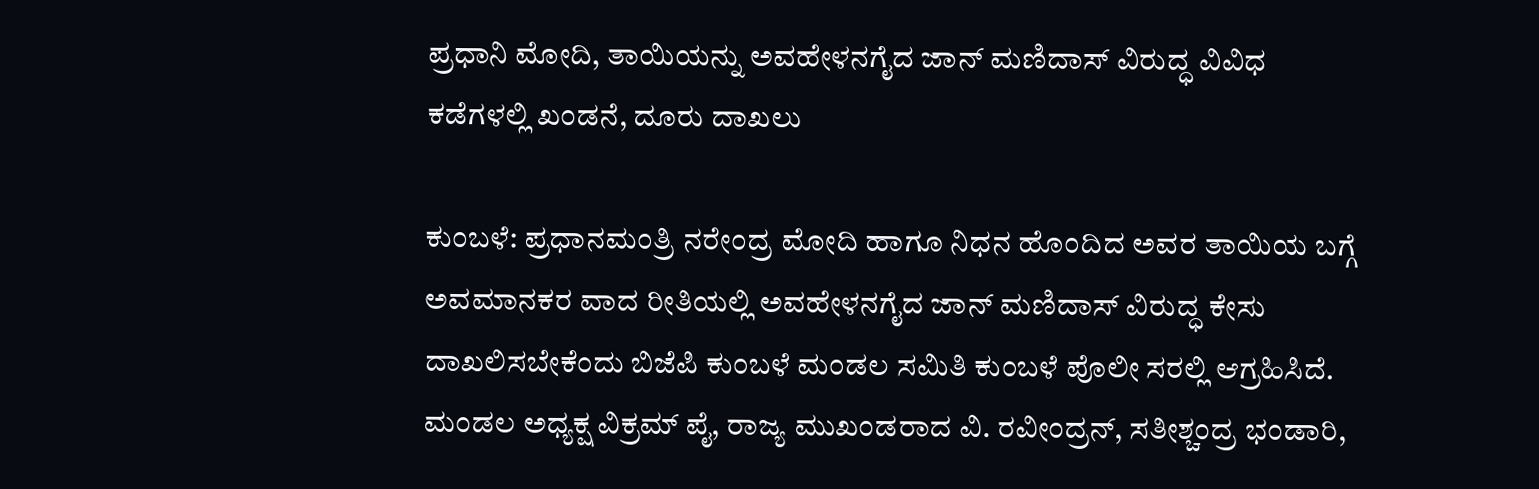ಪ್ರಧಾನಿ ಮೋದಿ, ತಾಯಿಯನ್ನು ಅವಹೇಳನಗೈದ ಜಾನ್ ಮಣಿದಾಸ್ ವಿರುದ್ಧ ವಿವಿಧ ಕಡೆಗಳಲ್ಲಿ ಖಂಡನೆ, ದೂರು ದಾಖಲು

ಕುಂಬಳೆ: ಪ್ರಧಾನಮಂತ್ರಿ ನರೇಂದ್ರ ಮೋದಿ ಹಾಗೂ ನಿಧನ ಹೊಂದಿದ ಅವರ ತಾಯಿಯ ಬಗ್ಗೆ ಅವಮಾನಕರ ವಾದ ರೀತಿಯಲ್ಲಿ ಅವಹೇಳನಗೈದ ಜಾನ್ ಮಣಿದಾಸ್ ವಿರುದ್ಧ ಕೇಸು ದಾಖಲಿಸಬೇಕೆಂದು ಬಿಜೆಪಿ ಕುಂಬಳೆ ಮಂಡಲ ಸಮಿತಿ ಕುಂಬಳೆ ಪೊಲೀ ಸರಲ್ಲಿ ಆಗ್ರಹಿಸಿದೆ. ಮಂಡಲ ಅಧ್ಯಕ್ಷ ವಿಕ್ರಮ್ ಪೈ, ರಾಜ್ಯ ಮುಖಂಡರಾದ ವಿ. ರವೀಂದ್ರನ್, ಸತೀಶ್ಚಂದ್ರ ಭಂಡಾರಿ,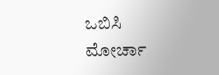ಒಬಿಸಿ ಮೋರ್ಚಾ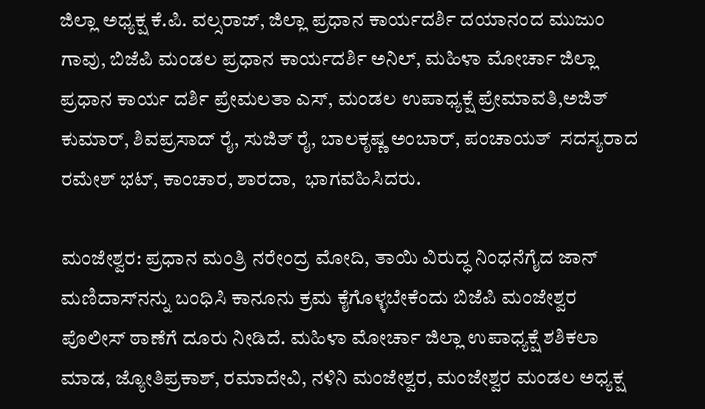ಜಿಲ್ಲಾ ಅಧ್ಯಕ್ಷ ಕೆ.ಪಿ. ವಲ್ಸರಾಜ್, ಜಿಲ್ಲಾ ಪ್ರಧಾನ ಕಾರ್ಯದರ್ಶಿ ದಯಾನಂದ ಮುಜುಂ ಗಾವು, ಬಿಜೆಪಿ ಮಂಡಲ ಪ್ರಧಾನ ಕಾರ್ಯದರ್ಶಿ ಅನಿಲ್, ಮಹಿಳಾ ಮೋರ್ಚಾ ಜಿಲ್ಲಾ ಪ್ರಧಾನ ಕಾರ್ಯ ದರ್ಶಿ ಪ್ರೇಮಲತಾ ಎಸ್, ಮಂಡಲ ಉಪಾಧ್ಯಕ್ಷೆ ಪ್ರೇಮಾವತಿ,ಅಜಿತ್ ಕುಮಾರ್, ಶಿವಪ್ರಸಾದ್ ರೈ, ಸುಜಿತ್ ರೈ, ಬಾಲಕೃಷ್ಣ ಅಂಬಾರ್, ಪಂಚಾಯತ್  ಸದಸ್ಯರಾದ ರಮೇಶ್ ಭಟ್, ಕಾಂಚಾರ, ಶಾರದಾ,  ಭಾಗವಹಿಸಿದರು.

ಮಂಜೇಶ್ವರ: ಪ್ರಧಾನ ಮಂತ್ರಿ ನರೇಂದ್ರ ಮೋದಿ, ತಾಯಿ ವಿರುದ್ಧ ನಿಂಧನೆಗೈದ ಜಾನ್ ಮಣಿದಾಸ್‌ನನ್ನು ಬಂಧಿಸಿ ಕಾನೂನು ಕ್ರಮ ಕೈಗೊಳ್ಳಬೇಕೆಂದು ಬಿಜೆಪಿ ಮಂಜೇಶ್ವರ ಪೊಲೀಸ್ ಠಾಣೆಗೆ ದೂರು ನೀಡಿದೆ. ಮಹಿಳಾ ಮೋರ್ಚಾ ಜಿಲ್ಲಾ ಉಪಾಧ್ಯಕ್ಷೆ ಶಶಿಕಲಾ ಮಾಡ, ಜ್ಯೋತಿಪ್ರಕಾಶ್, ರಮಾದೇವಿ, ನಳಿನಿ ಮಂಜೇಶ್ವರ, ಮಂಜೇಶ್ವರ ಮಂಡಲ ಅಧ್ಯಕ್ಷ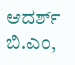ಆದರ್ಶ್ ಬಿ.ಎಂ,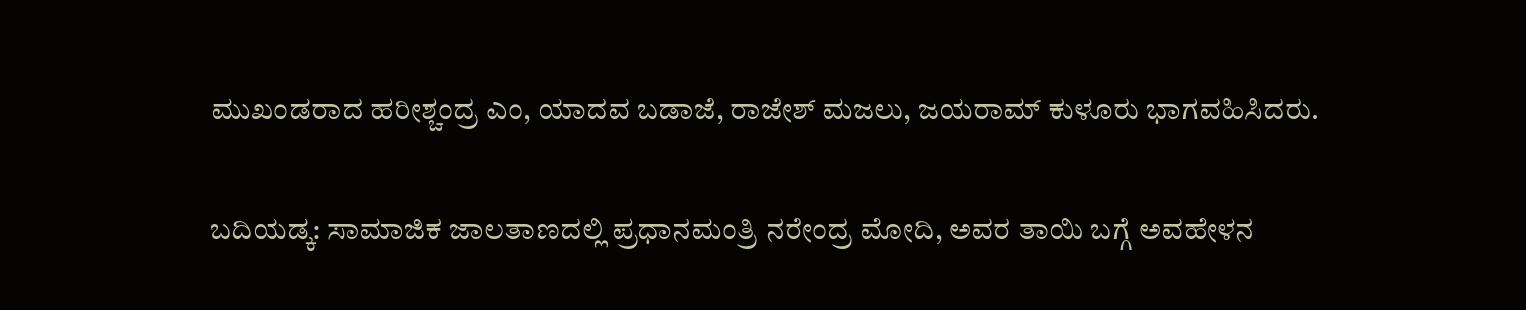ಮುಖಂಡರಾದ ಹರೀಶ್ಚಂದ್ರ ಎಂ, ಯಾದವ ಬಡಾಜೆ, ರಾಜೇಶ್ ಮಜಲು, ಜಯರಾಮ್ ಕುಳೂರು ಭಾಗವಹಿಸಿದರು.

ಬದಿಯಡ್ಕ: ಸಾಮಾಜಿಕ ಜಾಲತಾಣದಲ್ಲಿ ಪ್ರಧಾನಮಂತ್ರಿ ನರೇಂದ್ರ ಮೋದಿ, ಅವರ ತಾಯಿ ಬಗ್ಗೆ ಅವಹೇಳನ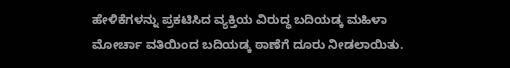ಹೇಳಿಕೆಗಳನ್ನು ಪ್ರಕಟಿಸಿದ ವ್ಯಕ್ತಿಯ ವಿರುದ್ಧ ಬದಿಯಡ್ಕ ಮಹಿಳಾ ಮೋರ್ಚಾ ವತಿಯಿಂದ ಬದಿಯಡ್ಕ ಠಾಣೆಗೆ ದೂರು ನೀಡಲಾಯಿತು.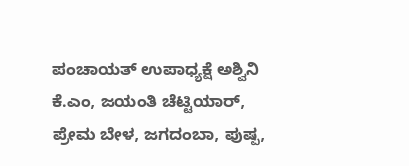ಪಂಚಾಯತ್ ಉಪಾಧ್ಯಕ್ಷೆ ಅಶ್ವಿನಿ ಕೆ.ಎಂ, ಜಯಂತಿ ಚೆಟ್ಟಿಯಾರ್, ಪ್ರೇಮ ಬೇಳ, ಜಗದಂಬಾ, ಪುಷ್ಪ,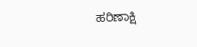ಹರಿಣಾಕ್ಷಿ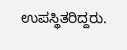ಉಪಸ್ಥಿತರಿದ್ದರು.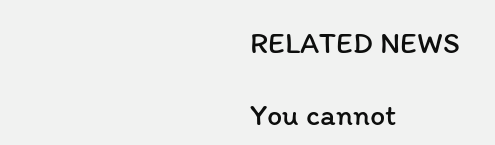RELATED NEWS

You cannot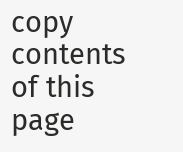copy contents of this page